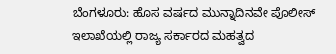ಬೆಂಗಳೂರು: ಹೊಸ ವರ್ಷದ ಮುನ್ನಾದಿನವೇ ಪೊಲೀಸ್ ಇಲಾಖೆಯಲ್ಲಿ ರಾಜ್ಯ ಸರ್ಕಾರದ ಮಹತ್ವದ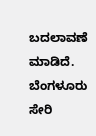ಬದಲಾವಣೆ ಮಾಡಿದೆ. ಬೆಂಗಳೂರು ಸೇರಿ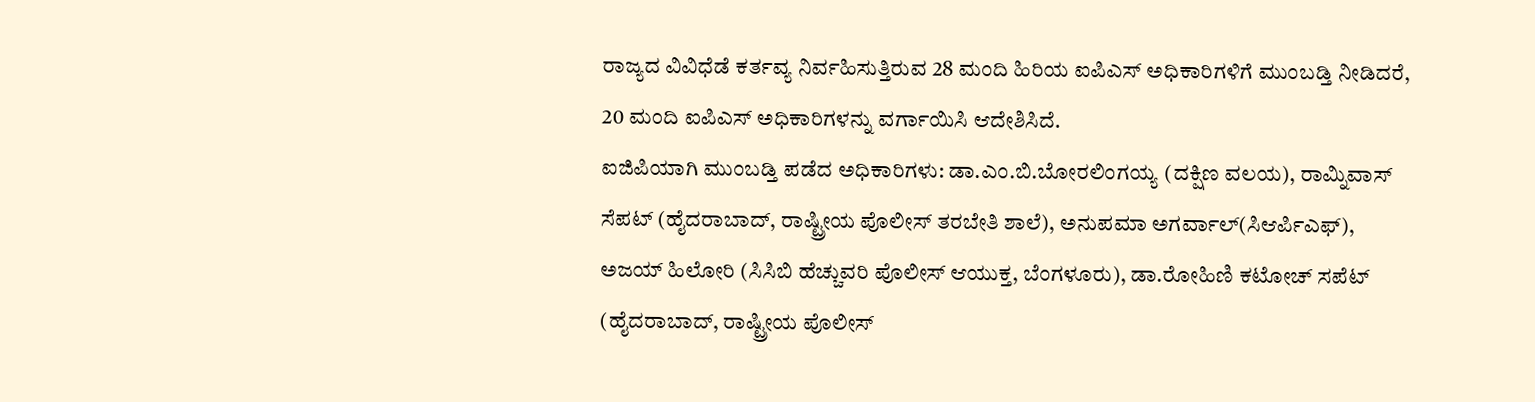ರಾಜ್ಯದ ವಿವಿಧೆಡೆ ಕರ್ತವ್ಯ ನಿರ್ವಹಿಸುತ್ತಿರುವ 28 ಮಂದಿ ಹಿರಿಯ ಐಪಿಎಸ್ ಅಧಿಕಾರಿಗಳಿಗೆ ಮುಂಬಡ್ತಿ ನೀಡಿದರೆ, 20 ಮಂದಿ ಐಪಿಎಸ್ ಅಧಿಕಾರಿಗಳನ್ನು ವರ್ಗಾಯಿಸಿ ಆದೇಶಿಸಿದೆ.
ಐಜಿಪಿಯಾಗಿ ಮುಂಬಡ್ತಿ ಪಡೆದ ಅಧಿಕಾರಿಗಳು: ಡಾ.ಎಂ.ಬಿ.ಬೋರಲಿಂಗಯ್ಯ (ದಕ್ಷಿಣ ವಲಯ), ರಾಮ್ನಿವಾಸ್ ಸೆಪಟ್ (ಹೈದರಾಬಾದ್, ರಾಷ್ಟ್ರೀಯ ಪೊಲೀಸ್ ತರಬೇತಿ ಶಾಲೆ), ಅನುಪಮಾ ಅಗರ್ವಾಲ್(ಸಿಆರ್ಪಿಎಫ್), ಅಜಯ್ ಹಿಲೋರಿ (ಸಿಸಿಬಿ ಹೆಚ್ಚುವರಿ ಪೊಲೀಸ್ ಆಯುಕ್ತ, ಬೆಂಗಳೂರು), ಡಾ.ರೋಹಿಣಿ ಕಟೋಚ್ ಸಪೆಟ್ (ಹೈದರಾಬಾದ್, ರಾಷ್ಟ್ರೀಯ ಪೊಲೀಸ್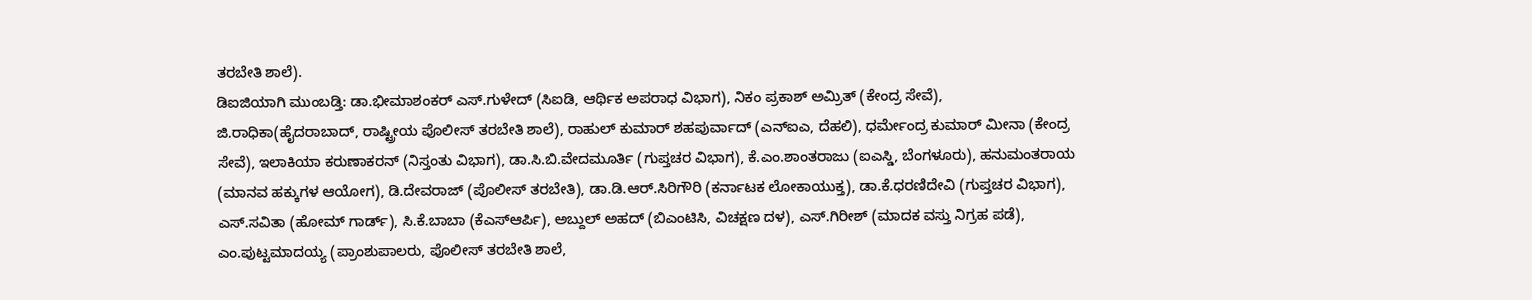ತರಬೇತಿ ಶಾಲೆ).
ಡಿಐಜಿಯಾಗಿ ಮುಂಬಡ್ತಿ: ಡಾ.ಭೀಮಾಶಂಕರ್ ಎಸ್.ಗುಳೇದ್ (ಸಿಐಡಿ, ಆರ್ಥಿಕ ಅಪರಾಧ ವಿಭಾಗ), ನಿಕಂ ಪ್ರಕಾಶ್ ಅಮ್ರಿತ್ (ಕೇಂದ್ರ ಸೇವೆ), ಜಿ.ರಾಧಿಕಾ(ಹೈದರಾಬಾದ್, ರಾಷ್ಟ್ರೀಯ ಪೊಲೀಸ್ ತರಬೇತಿ ಶಾಲೆ), ರಾಹುಲ್ ಕುಮಾರ್ ಶಹಪುರ್ವಾದ್ (ಎನ್ಐಎ, ದೆಹಲಿ), ಧರ್ಮೇಂದ್ರ ಕುಮಾರ್ ಮೀನಾ (ಕೇಂದ್ರ ಸೇವೆ), ಇಲಾಕಿಯಾ ಕರುಣಾಕರನ್ (ನಿಸ್ತಂತು ವಿಭಾಗ), ಡಾ.ಸಿ.ಬಿ.ವೇದಮೂರ್ತಿ (ಗುಪ್ತಚರ ವಿಭಾಗ), ಕೆ.ಎಂ.ಶಾಂತರಾಜು (ಐಎಸ್ಡಿ, ಬೆಂಗಳೂರು), ಹನುಮಂತರಾಯ (ಮಾನವ ಹಕ್ಕುಗಳ ಆಯೋಗ), ಡಿ.ದೇವರಾಜ್ (ಪೊಲೀಸ್ ತರಬೇತಿ), ಡಾ.ಡಿ.ಆರ್.ಸಿರಿಗೌರಿ (ಕರ್ನಾಟಕ ಲೋಕಾಯುಕ್ತ), ಡಾ.ಕೆ.ಧರಣಿದೇವಿ (ಗುಪ್ತಚರ ವಿಭಾಗ), ಎಸ್.ಸವಿತಾ (ಹೋಮ್ ಗಾರ್ಡ್), ಸಿ.ಕೆ.ಬಾಬಾ (ಕೆಎಸ್ಆರ್ಪಿ), ಅಬ್ದುಲ್ ಅಹದ್ (ಬಿಎಂಟಿಸಿ, ವಿಚಕ್ಷಣ ದಳ), ಎಸ್.ಗಿರೀಶ್ (ಮಾದಕ ವಸ್ತು ನಿಗ್ರಹ ಪಡೆ), ಎಂ.ಪುಟ್ಟಮಾದಯ್ಯ (ಪ್ರಾಂಶುಪಾಲರು, ಪೊಲೀಸ್ ತರಬೇತಿ ಶಾಲೆ,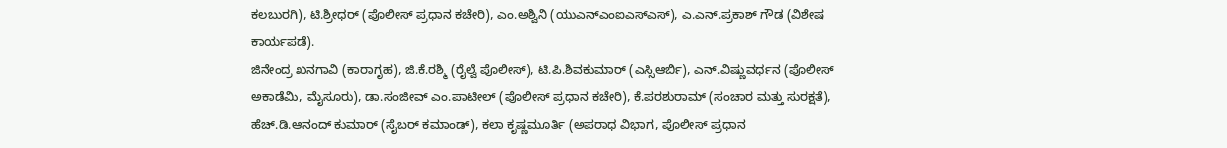ಕಲಬುರಗಿ), ಟಿ.ಶ್ರೀಧರ್ (ಪೊಲೀಸ್ ಪ್ರಧಾನ ಕಚೇರಿ), ಎಂ.ಅಶ್ವಿನಿ (ಯುಎನ್ಎಂಐಎಸ್ಎಸ್), ಎ.ಎನ್.ಪ್ರಕಾಶ್ ಗೌಡ (ವಿಶೇಷ ಕಾರ್ಯಪಡೆ).
ಜಿನೇಂದ್ರ ಖನಗಾವಿ (ಕಾರಾಗೃಹ), ಜಿ.ಕೆ.ರಶ್ಮಿ (ರೈಲ್ವೆ ಪೊಲೀಸ್), ಟಿ.ಪಿ.ಶಿವಕುಮಾರ್ (ಎಸ್ಸಿಆರ್ಬಿ), ಎನ್.ವಿಷ್ಣುವರ್ಧನ (ಪೊಲೀಸ್ ಅಕಾಡೆಮಿ, ಮೈಸೂರು), ಡಾ.ಸಂಜೀವ್ ಎಂ.ಪಾಟೀಲ್ (ಪೊಲೀಸ್ ಪ್ರಧಾನ ಕಚೇರಿ), ಕೆ.ಪರಶುರಾಮ್ (ಸಂಚಾರ ಮತ್ತು ಸುರಕ್ಷತೆ), ಹೆಚ್.ಡಿ.ಆನಂದ್ ಕುಮಾರ್ (ಸೈಬರ್ ಕಮಾಂಡ್), ಕಲಾ ಕೃಷ್ಣಮೂರ್ತಿ (ಅಪರಾಧ ವಿಭಾಗ, ಪೊಲೀಸ್ ಪ್ರಧಾನ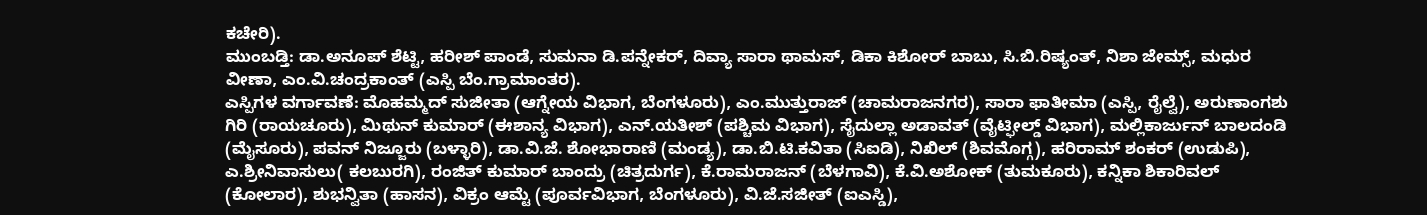ಕಚೇರಿ).
ಮುಂಬಡ್ತಿ: ಡಾ.ಅನೂಪ್ ಶೆಟ್ಟಿ, ಹರೀಶ್ ಪಾಂಡೆ, ಸುಮನಾ ಡಿ.ಪನ್ನೇಕರ್, ದಿವ್ಯಾ ಸಾರಾ ಥಾಮಸ್, ಡಿಕಾ ಕಿಶೋರ್ ಬಾಬು, ಸಿ.ಬಿ.ರಿಷ್ಯಂತ್, ನಿಶಾ ಜೇಮ್ಸ್, ಮಧುರ ವೀಣಾ, ಎಂ.ವಿ.ಚಂದ್ರಕಾಂತ್ (ಎಸ್ಪಿ ಬೆಂ.ಗ್ರಾಮಾಂತರ).
ಎಸ್ಪಿಗಳ ವರ್ಗಾವಣೆ: ಮೊಹಮ್ಮದ್ ಸುಜೀತಾ (ಆಗ್ನೇಯ ವಿಭಾಗ, ಬೆಂಗಳೂರು), ಎಂ.ಮುತ್ತುರಾಜ್ (ಚಾಮರಾಜನಗರ), ಸಾರಾ ಫಾತೀಮಾ (ಎಸ್ಪಿ, ರೈಲ್ವೆ), ಅರುಣಾಂಗಶು ಗಿರಿ (ರಾಯಚೂರು), ಮಿಥುನ್ ಕುಮಾರ್ (ಈಶಾನ್ಯ ವಿಭಾಗ), ಎನ್.ಯತೀಶ್ (ಪಶ್ಚಿಮ ವಿಭಾಗ), ಸೈದುಲ್ಲಾ ಅಡಾವತ್ (ವೈಟ್ಫೀಲ್ಡ್ ವಿಭಾಗ), ಮಲ್ಲಿಕಾರ್ಜುನ್ ಬಾಲದಂಡಿ (ಮೈಸೂರು), ಪವನ್ ನಿಜ್ಜೂರು (ಬಳ್ಳಾರಿ), ಡಾ.ವಿ.ಜೆ. ಶೋಭಾರಾಣಿ (ಮಂಡ್ಯ), ಡಾ.ಬಿ.ಟಿ.ಕವಿತಾ (ಸಿಐಡಿ), ನಿಖಿಲ್ (ಶಿವಮೊಗ್ಗ), ಹರಿರಾಮ್ ಶಂಕರ್ (ಉಡುಪಿ), ಎ.ಶ್ರೀನಿವಾಸುಲು( ಕಲಬುರಗಿ), ರಂಜಿತ್ ಕುಮಾರ್ ಬಾಂದ್ರು (ಚಿತ್ರದುರ್ಗ), ಕೆ.ರಾಮರಾಜನ್ (ಬೆಳಗಾವಿ), ಕೆ.ವಿ.ಅಶೋಕ್ (ತುಮಕೂರು), ಕನ್ನಿಕಾ ಶಿಕಾರಿವಲ್ (ಕೋಲಾರ), ಶುಭನ್ವಿತಾ (ಹಾಸನ), ವಿಕ್ರಂ ಆಮ್ಟೆ (ಪೂರ್ವವಿಭಾಗ, ಬೆಂಗಳೂರು), ವಿ.ಜೆ.ಸಜೀತ್ (ಐಎಸ್ಡಿ),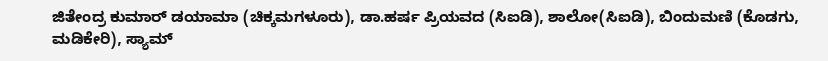ಜಿತೇಂದ್ರ ಕುಮಾರ್ ಡಯಾಮಾ (ಚಿಕ್ಕಮಗಳೂರು), ಡಾ.ಹರ್ಷ ಪ್ರಿಯವದ (ಸಿಐಡಿ), ಶಾಲೋ(ಸಿಐಡಿ), ಬಿಂದುಮಣಿ (ಕೊಡಗು, ಮಡಿಕೇರಿ), ಸ್ಯಾಮ್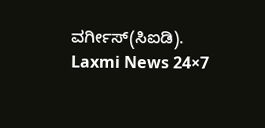ವರ್ಗೀಸ್(ಸಿಐಡಿ).
Laxmi News 24×7